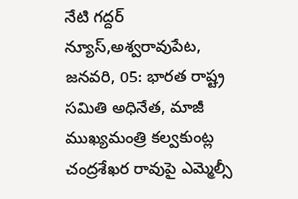నేటి గద్దర్ న్యూస్,అశ్వరావుపేట, జనవరి, 05: భారత రాష్ట్ర సమితి అధినేత, మాజీ ముఖ్యమంత్రి కల్వకుంట్ల చంద్రశేఖర రావుపై ఎమ్మెల్సీ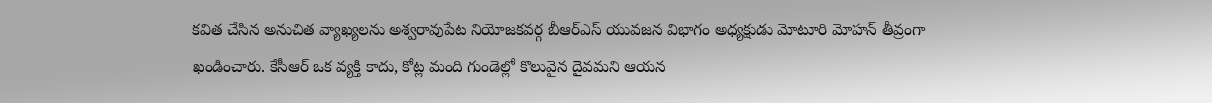కవిత చేసిన అనుచిత వ్యాఖ్యలను అశ్వరావుపేట నియోజకవర్గ బీఆర్ఎస్ యువజన విభాగం అధ్యక్షుడు మోటూరి మోహన్ తీవ్రంగా ఖండించారు. కేసీఆర్ ఒక వ్యక్తి కాదు, కోట్ల మంది గుండెల్లో కొలువైన దైవమని ఆయన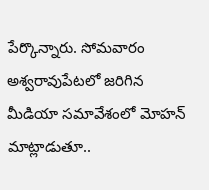పేర్కొన్నారు. సోమవారం అశ్వరావుపేటలో జరిగిన మీడియా సమావేశంలో మోహన్ మాట్లాడుతూ..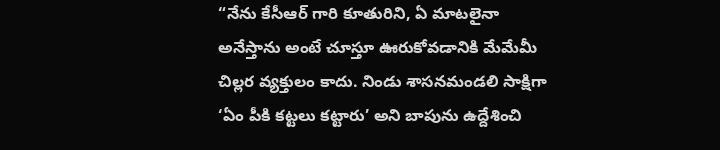“నేను కేసీఆర్ గారి కూతురిని, ఏ మాటలైనా అనేస్తాను అంటే చూస్తూ ఊరుకోవడానికి మేమేమీ చిల్లర వ్యక్తులం కాదు. నిండు శాసనమండలి సాక్షిగా ‘ఏం పీకి కట్టలు కట్టారు’ అని బాపును ఉద్దేశించి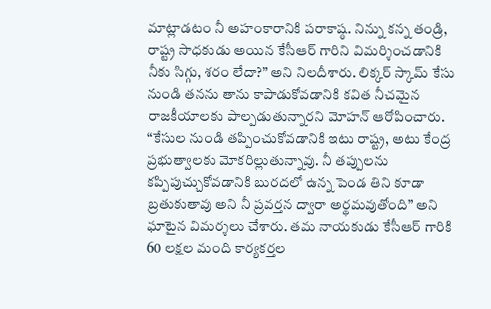మాట్లాడటం నీ అహంకారానికి పరాకాష్ఠ. నిన్ను కన్న తండ్రి, రాష్ట్ర సాధకుడు అయిన కేసీఆర్ గారిని విమర్శించడానికి నీకు సిగ్గు, శరం లేదా?” అని నిలదీశారు. లిక్కర్ స్కామ్ కేసు నుండి తనను తాను కాపాడుకోవడానికి కవిత నీచమైన రాజకీయాలకు పాల్పడుతున్నారని మోహన్ ఆరోపించారు. “కేసుల నుండి తప్పించుకోవడానికి ఇటు రాష్ట్ర, అటు కేంద్ర ప్రభుత్వాలకు మోకరిల్లుతున్నావు. నీ తప్పులను కప్పిపుచ్చుకోవడానికి బురదలో ఉన్న పెండ తిని కూడా బ్రతుకుతావు అని నీ ప్రవర్తన ద్వారా అర్థమవుతోంది” అని ఘాటైన విమర్శలు చేశారు. తమ నాయకుడు కేసీఆర్ గారికి 60 లక్షల మంది కార్యకర్తల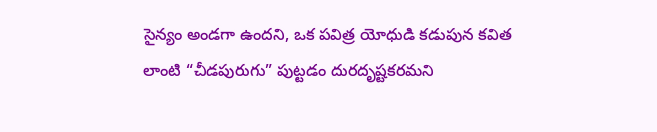సైన్యం అండగా ఉందని, ఒక పవిత్ర యోధుడి కడుపున కవిత లాంటి “చీడపురుగు” పుట్టడం దురదృష్టకరమని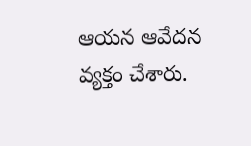ఆయన ఆవేదన వ్యక్తం చేశారు.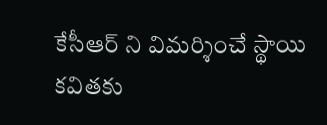కేసీఆర్ ని విమర్శించే స్థాయి కవితకు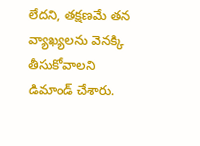లేదని, తక్షణమే తన వ్యాఖ్యలను వెనక్కి తీసుకోవాలని డిమాండ్ చేశారు.